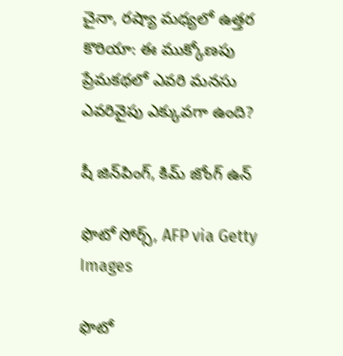చైనా, రష్యా మధ్యలో ఉత్తర కొరియా: ఈ ముక్కోణపు ప్రేమకథలో ఎవరి మనసు ఎవరివైపు ఎక్కువగా ఉంది?

షీ జిన్‌పింగ్, కిమ్‌ జోంగ్‌ ఉన్‌

ఫొటో సోర్స్, AFP via Getty Images

ఫొటో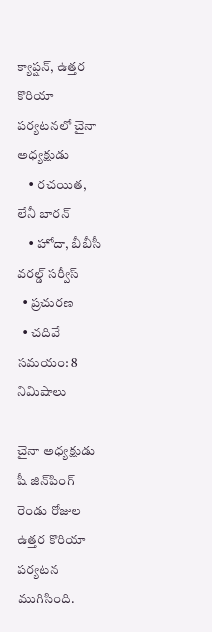క్యాప్షన్, ఉత్తర కొరియా పర్యటనలో చైనా అధ్యక్షుడు
    • రచయిత, లేనీ బారన్
    • హోదా, బీబీసీ వరల్డ్ సర్వీస్
  • ప్రచురణ
  • చదివే సమయం: 8 నిమిషాలు

చైనా అధ్యక్షుడు షీ జిన్‌‌‌‌‌‌‌‌‌‌‌‌‌‌‌‌‌‌‌‌పింగ్ రెండు రోజుల ఉత్తర కొరియా పర్యటన ముగిసింది.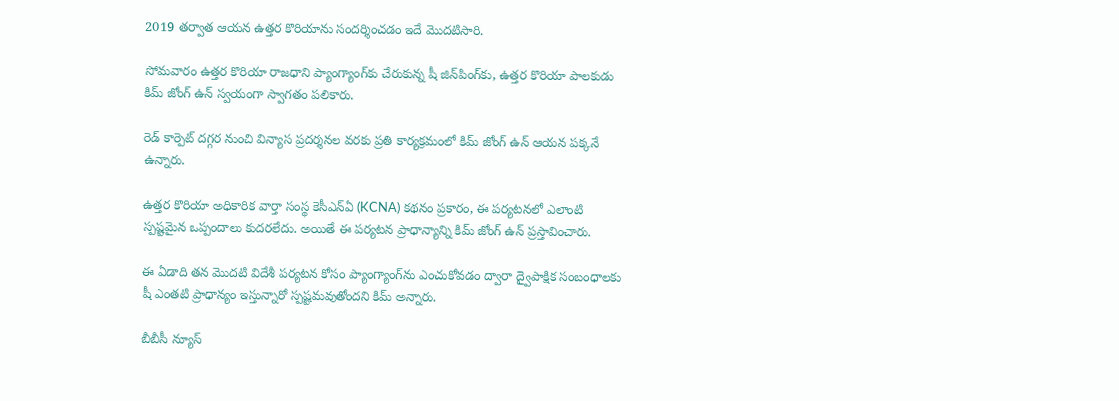2019 తర్వాత ఆయన ఉత్తర కొరియాను సందర్శించడం ఇదే మొదటిసారి.

సోమవారం ఉత్తర కొరియా రాజధాని ప్యాంగ్యాంగ్‌కు చేరుకున్న షీ జిన్‌పింగ్‌కు, ఉత్తర కొరియా పాలకుడు కిమ్ జోంగ్ ఉన్ స్వయంగా స్వాగతం పలికారు.

రెడ్ కార్పెట్ దగ్గర నుంచి విన్యాస ప్రదర్శనల వరకు ప్రతి కార్యక్రమంలో కిమ్ జోంగ్ ఉన్ ఆయన పక్కనే ఉన్నారు.

ఉత్తర కొరియా అధికారిక వార్తా సంస్థ కెసీఎన్ఏ (KCNA) కథనం ప్రకారం, ఈ పర్యటనలో ఎలాంటి స్పష్టమైన ఒప్పందాలు కుదరలేదు. అయితే ఈ పర్యటన ప్రాధాన్యాన్ని కిమ్ జోంగ్ ఉన్ ప్రస్తావించారు.

ఈ ఏడాది తన మొదటి విదేశీ పర్యటన కోసం ప్యాంగ్యాంగ్‌ను ఎంచుకోవడం ద్వారా ద్వైపాక్షిక సంబంధాలకు షీ ఎంతటి ప్రాధాన్యం ఇస్తున్నారో స్పష్టమవుతోందని కిమ్ అన్నారు.

బీబీసీ న్యూస్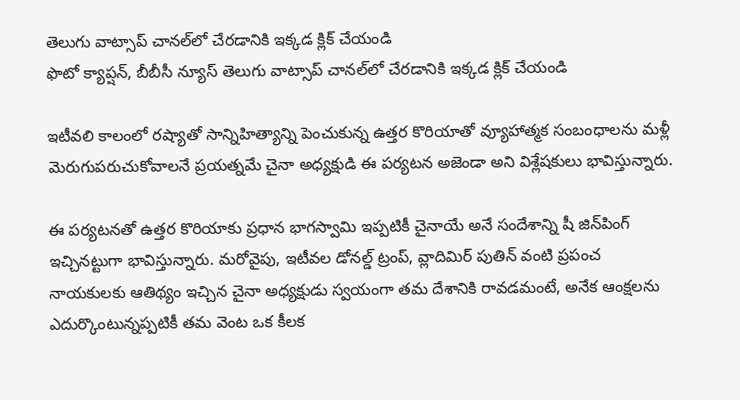తెలుగు వాట్సాప్ చానల్‌లో చేరడానికి ఇక్కడ క్లిక్ చేయండి
ఫొటో క్యాప్షన్, బీబీసీ న్యూస్ తెలుగు వాట్సాప్ చానల్‌లో చేరడానికి ఇక్కడ క్లిక్ చేయండి

ఇటీవలి కాలంలో రష్యాతో సాన్నిహిత్యాన్ని పెంచుకున్న ఉత్తర కొరియాతో వ్యూహాత్మక సంబంధాలను మళ్లీ మెరుగుపరుచుకోవాలనే ప్రయత్నమే చైనా అధ్యక్షుడి ఈ పర్యటన అజెండా అని విశ్లేషకులు భావిస్తున్నారు.

ఈ పర్యటనతో ఉత్తర కొరియాకు ప్రధాన భాగస్వామి ఇప్పటికీ చైనాయే అనే సందేశాన్ని షీ జిన్‌పింగ్ ఇచ్చినట్టుగా భావిస్తున్నారు. మరోవైపు, ఇటీవల డోనల్డ్ ట్రంప్, వ్లాదిమిర్ పుతిన్ వంటి ప్రపంచ నాయకులకు ఆతిథ్యం ఇచ్చిన చైనా అధ్యక్షుడు స్వయంగా తమ దేశానికి రావడమంటే, అనేక ఆంక్షలను ఎదుర్కొంటున్నప్పటికీ తమ వెంట ఒక కీలక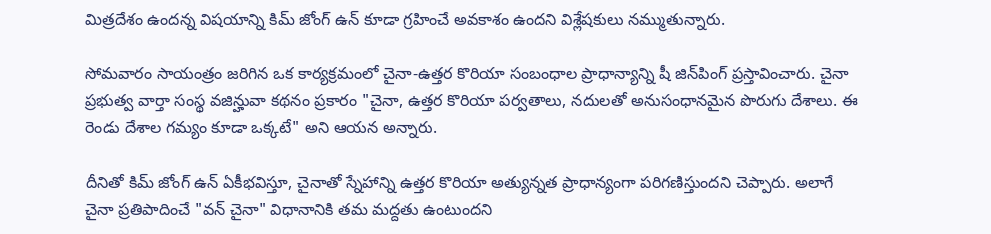మిత్రదేశం ఉందన్న విషయాన్ని కిమ్ జోంగ్ ఉన్ కూడా గ్రహించే అవకాశం ఉందని విశ్లేషకులు నమ్ముతున్నారు.

సోమవారం సాయంత్రం జరిగిన ఒక కార్యక్రమంలో చైనా-ఉత్తర కొరియా సంబంధాల ప్రాధాన్యాన్ని షీ జిన్‌పింగ్ ప్రస్తావించారు. చైనా ప్రభుత్వ వార్తా సంస్థ వజిన్హువా కథనం ప్రకారం "చైనా, ఉత్తర కొరియా పర్వతాలు, నదులతో అనుసంధానమైన పొరుగు దేశాలు. ఈ రెండు దేశాల గమ్యం కూడా ఒక్కటే" అని ఆయన అన్నారు.

దీనితో కిమ్ జోంగ్ ఉన్ ఏకీభవిస్తూ, చైనాతో స్నేహాన్ని ఉత్తర కొరియా అత్యున్నత ప్రాధాన్యంగా పరిగణిస్తుందని చెప్పారు. అలాగే చైనా ప్రతిపాదించే "వన్ చైనా" విధానానికి తమ మద్దతు ఉంటుందని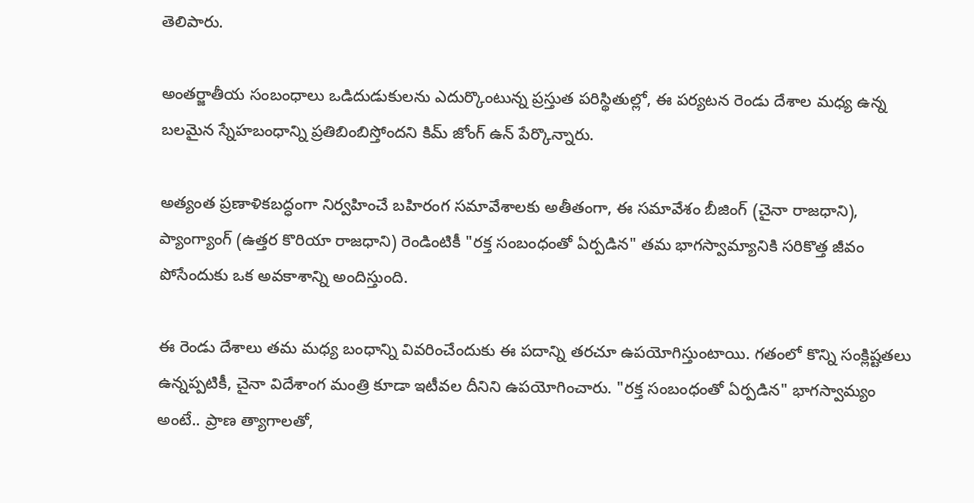తెలిపారు.

అంతర్జాతీయ సంబంధాలు ఒడిదుడుకులను ఎదుర్కొంటున్న ప్రస్తుత పరిస్థితుల్లో, ఈ పర్యటన రెండు దేశాల మధ్య ఉన్న బలమైన స్నేహబంధాన్ని ప్రతిబింబిస్తోందని కిమ్ జోంగ్ ఉన్ పేర్కొన్నారు.

అత్యంత ప్రణాళికబద్ధంగా నిర్వహించే బహిరంగ సమావేశాలకు అతీతంగా, ఈ సమావేశం బీజింగ్ (చైనా రాజధాని), ప్యాంగ్యాంగ్ (ఉత్తర కొరియా రాజధాని) రెండింటికీ "రక్త సంబంధంతో ఏర్పడిన" తమ భాగస్వామ్యానికి సరికొత్త జీవం పోసేందుకు ఒక అవకాశాన్ని అందిస్తుంది.

ఈ రెండు దేశాలు తమ మధ్య బంధాన్ని వివరించేందుకు ఈ పదాన్ని తరచూ ఉపయోగిస్తుంటాయి. గతంలో కొన్ని సంక్లిష్టతలు ఉన్నప్పటికీ, చైనా విదేశాంగ మంత్రి కూడా ఇటీవల దీనిని ఉపయోగించారు. "రక్త సంబంధంతో ఏర్పడిన" భాగస్వామ్యం అంటే.. ప్రాణ త్యాగాలతో,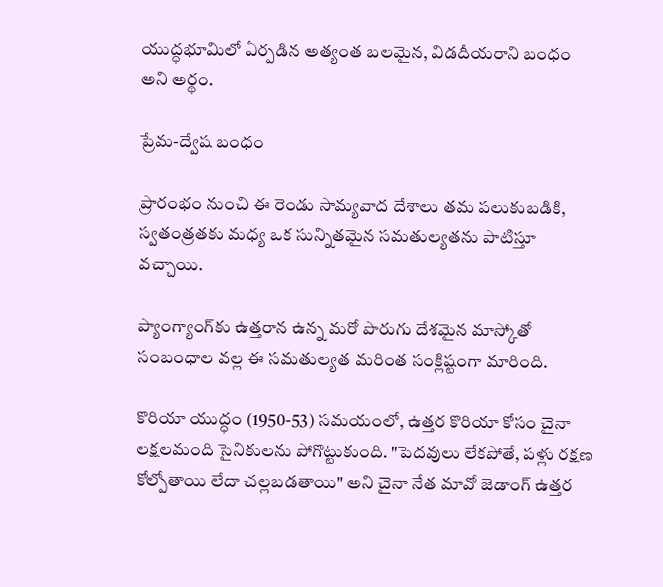యుద్ధభూమిలో ఏర్పడిన అత్యంత బలమైన, విడదీయరాని బంధం అని అర్థం.

ప్రేమ-ద్వేష బంధం

ప్రారంభం నుంచి ఈ రెండు సామ్యవాద దేశాలు తమ పలుకుబడికి, స్వతంత్రతకు మధ్య ఒక సున్నితమైన సమతుల్యతను పాటిస్తూ వచ్చాయి.

ప్యాంగ్యాంగ్‌కు ఉత్తరాన ఉన్న మరో పొరుగు దేశమైన మాస్కోతో సంబంధాల వల్ల ఈ సమతుల్యత మరింత సంక్లిష్టంగా మారింది.

కొరియా యుద్ధం (1950-53) సమయంలో, ఉత్తర కొరియా కోసం చైనా లక్షలమంది సైనికులను పోగొట్టుకుంది. "పెదవులు లేకపోతే, పళ్లు రక్షణ కోల్పోతాయి లేదా చల్లబడతాయి" అని చైనా నేత మావో జెడాంగ్ ఉత్తర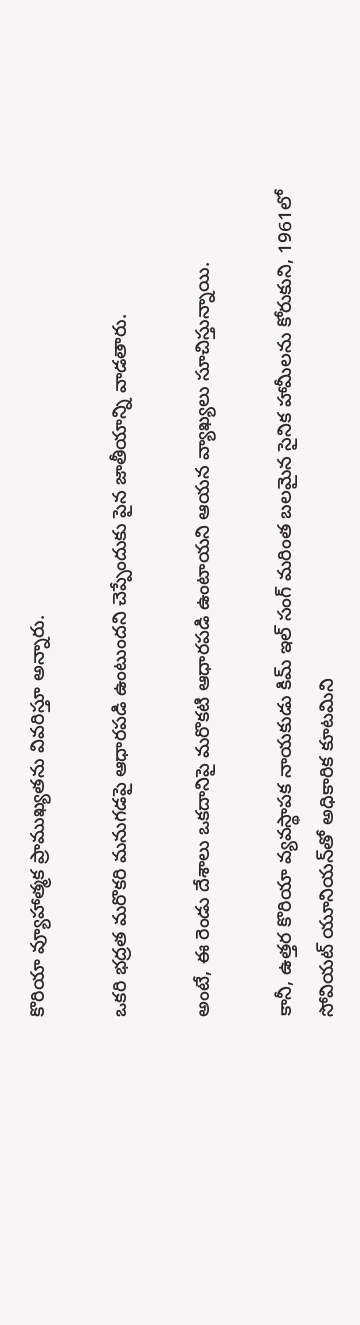కొరియా వ్యూహాత్మక ప్రాముఖ్యతను వివరిస్తూ అన్నారు.

ఒకరి భద్రత మరొకరి మనుగడపై ఆధారపడి ఉంటుందని చెప్పేందుకు పైన జాతీయాన్ని వాడతారు.

అంటే, ఈ రెండు దేశాలు ఒకదానిపై మరొకటి ఆధారపడి ఉంటాయని ఆయన వ్యాఖ్యలు సూచిస్తున్నాయి.

కానీ, ఉత్తర కొరియా వ్యవస్థాపక నాయకుడు కిమ్ ఇల్ సంగ్ మరింత బలమైన సైనిక హామీలను కోరుకుని, 1961లో సోవియట్ యూనియన్‌తో అధికారిక కూటమిని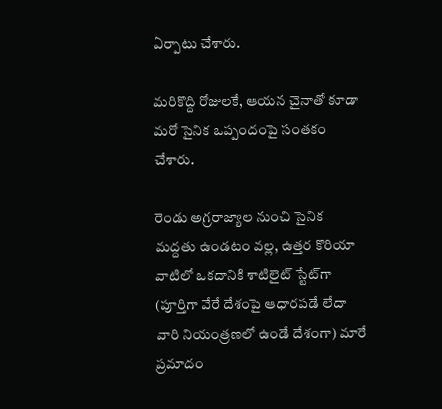ఏర్పాటు చేశారు.

మరికొద్ది రోజులకే, ఆయన చైనాతో కూడా మరో సైనిక ఒప్పందంపై సంతకం చేశారు.

రెండు అగ్రరాజ్యాల నుంచి సైనిక మద్దతు ఉండటం వల్ల, ఉత్తర కొరియా వాటిలో ఒకదానికి శాటిలైట్ స్టేట్‌గా (పూర్తిగా వేరే దేశంపై ఆధారపడే లేదా వారి నియంత్రణలో ఉండే దేశంగా) మారే ప్రమాదం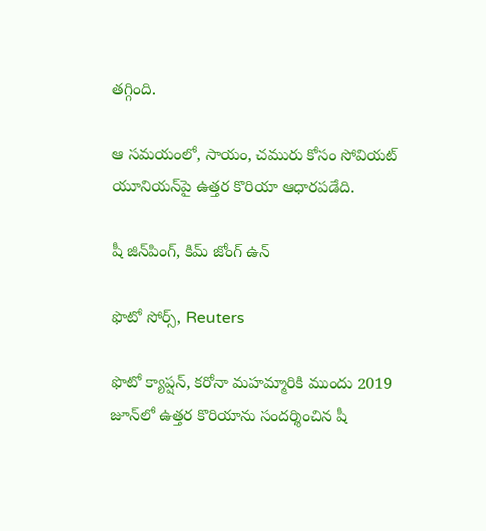తగ్గింది.

ఆ సమయంలో, సాయం, చమురు కోసం సోవియట్ యూనియన్‌పై ఉత్తర కొరియా ఆధారపడేది.

షీ జిన్‌పింగ్, కిమ్‌ జోంగ్‌ ఉన్‌

ఫొటో సోర్స్, Reuters

ఫొటో క్యాప్షన్, కరోనా మహమ్మారికి ముందు 2019 జూన్‌లో ఉత్తర కొరియాను సందర్శించిన షీ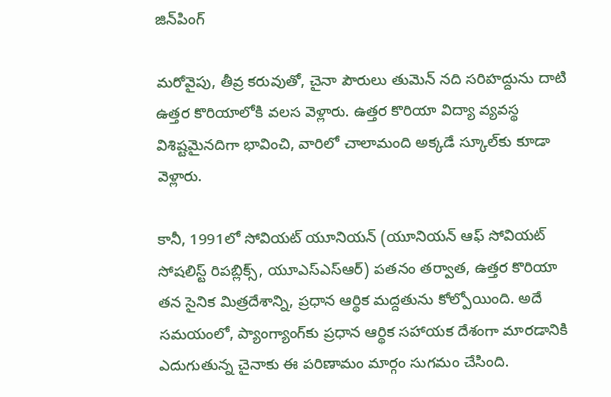జిన్‌పింగ్

మరోవైపు, తీవ్ర కరువుతో, చైనా పౌరులు తుమెన్ నది సరిహద్దును దాటి ఉత్తర కొరియాలోకి వలస వెళ్లారు. ఉత్తర కొరియా విద్యా వ్యవస్థ విశిష్టమైనదిగా భావించి, వారిలో చాలామంది అక్కడే స్కూల్‌కు కూడా వెళ్లారు.

కానీ, 1991లో సోవియట్ యూనియన్ (యూనియన్ ఆఫ్ సోవియట్ సోషలిస్ట్ రిపబ్లిక్స్, యూఎస్ఎస్ఆర్) పతనం తర్వాత, ఉత్తర కొరియా తన సైనిక మిత్రదేశాన్ని, ప్రధాన ఆర్థిక మద్దతును కోల్పోయింది. అదే సమయంలో, ప్యాంగ్యాంగ్‌కు ప్రధాన ఆర్థిక సహాయక దేశంగా మారడానికి ఎదుగుతున్న చైనాకు ఈ పరిణామం మార్గం సుగమం చేసింది.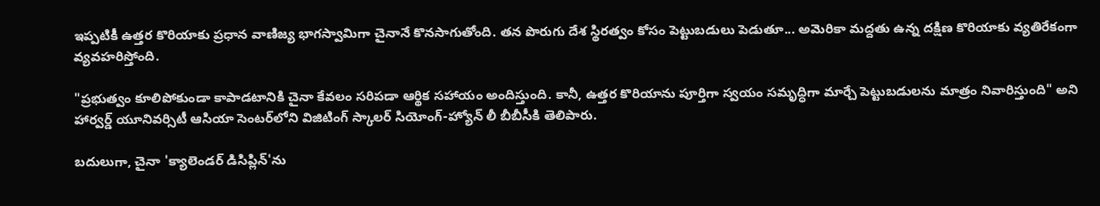ఇప్పటికీ ఉత్తర కొరియాకు ప్రధాన వాణిజ్య భాగస్వామిగా చైనానే కొనసాగుతోంది. తన పొరుగు దేశ స్థిరత్వం కోసం పెట్టుబడులు పెడుతూ... అమెరికా మద్దతు ఉన్న దక్షిణ కొరియాకు వ్యతిరేకంగా వ్యవహరిస్తోంది.

"ప్రభుత్వం కూలిపోకుండా కాపాడటానికి చైనా కేవలం సరిపడా ఆర్థిక సహాయం అందిస్తుంది. కానీ, ఉత్తర కొరియాను పూర్తిగా స్వయం సమృద్ధిగా మార్చే పెట్టుబడులను మాత్రం నివారిస్తుంది" అని హార్వర్డ్ యూనివర్సిటీ ఆసియా సెంటర్‌లోని విజిటింగ్ స్కాలర్ సియోంగ్-హ్యోన్ లీ బీబీసీకి తెలిపారు.

బదులుగా, చైనా 'క్యాలెండర్ డిసిప్లిన్'ను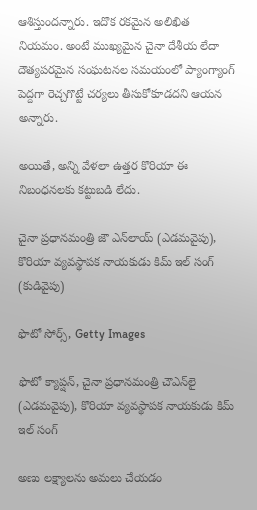ఆశిస్తుందన్నారు. ఇదొక రకమైన అలిఖిత నియమం. అంటే ముఖ్యమైన చైనా దేశీయ లేదా దౌత్యపరమైన సంఘటనల సమయంలో ప్యాంగ్యాంగ్ పెద్దగా రెచ్చగొట్టే చర్యలు తీసుకోకూడదని ఆయన అన్నారు.

అయితే, అన్ని వేళలా ఉత్తర కొరియా ఈ నిబంధనలకు కట్టుబడి లేదు.

చైనా ప్రధానమంత్రి జౌ ఎన్‌లాయ్ (ఎడమవైపు), కొరియా వ్యవస్థాపక నాయకుడు కిమ్ ఇల్ సంగ్ (కుడివైపు)

ఫొటో సోర్స్, Getty Images

ఫొటో క్యాప్షన్, చైనా ప్రధానమంత్రి చౌఎన్‌లై (ఎడమవైపు), కొరియా వ్యవస్థాపక నాయకుడు కిమ్ ఇల్ సంగ్

అణు లక్ష్యాలను అమలు చేయడం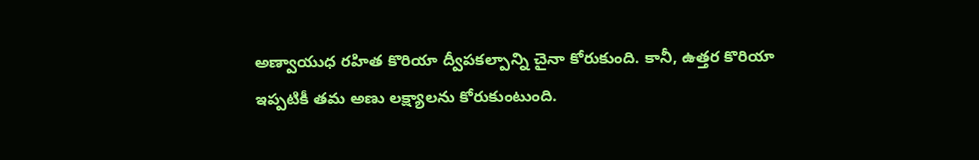అణ్వాయుధ రహిత కొరియా ద్వీపకల్పాన్ని చైనా కోరుకుంది. కానీ, ఉత్తర కొరియా ఇప్పటికీ తమ అణు లక్ష్యాలను కోరుకుంటుంది.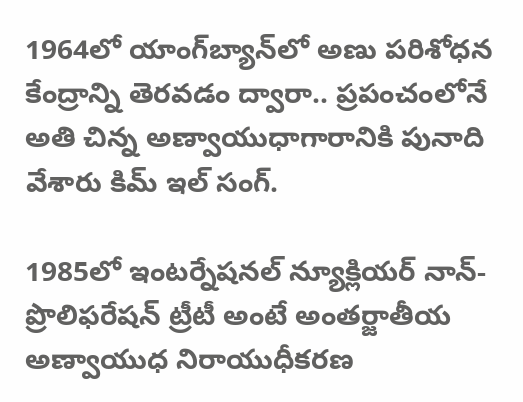1964లో యాంగ్‌బ్యాన్‌లో అణు పరిశోధన కేంద్రాన్ని తెరవడం ద్వారా.. ప్రపంచంలోనే అతి చిన్న అణ్వాయుధాగారానికి పునాది వేశారు కిమ్ ఇల్ సంగ్.

1985లో ఇంటర్నేషనల్ న్యూక్లియర్ నాన్-ప్రొలిఫరేషన్ ట్రీటీ అంటే అంతర్జాతీయ అణ్వాయుధ నిరాయుధీకరణ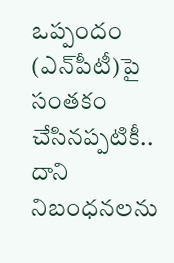ఒప్పందం (ఎన్‌పీటీ)పై సంతకం చేసినప్పటికీ.. దాని నిబంధనలను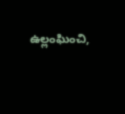ఉల్లంఘించి,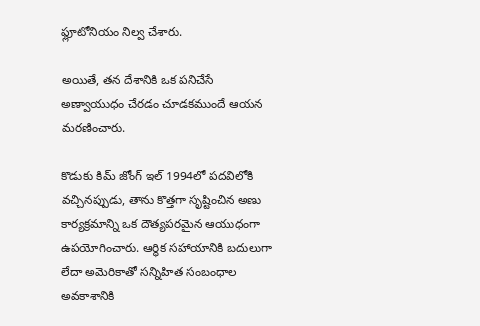ఫ్లూటోనియం నిల్వ చేశారు.

అయితే, తన దేశానికి ఒక పనిచేసే అణ్వాయుధం చేరడం చూడకముందే ఆయన మరణించారు.

కొడుకు కిమ్ జోంగ్ ఇల్ 1994లో పదవిలోకి వచ్చినప్పుడు, తాను కొత్తగా సృష్టించిన అణు కార్యక్రమాన్ని ఒక దౌత్యపరమైన ఆయుధంగా ఉపయోగించారు. ఆర్థిక సహాయానికి బదులుగా లేదా అమెరికాతో సన్నిహిత సంబంధాల అవకాశానికి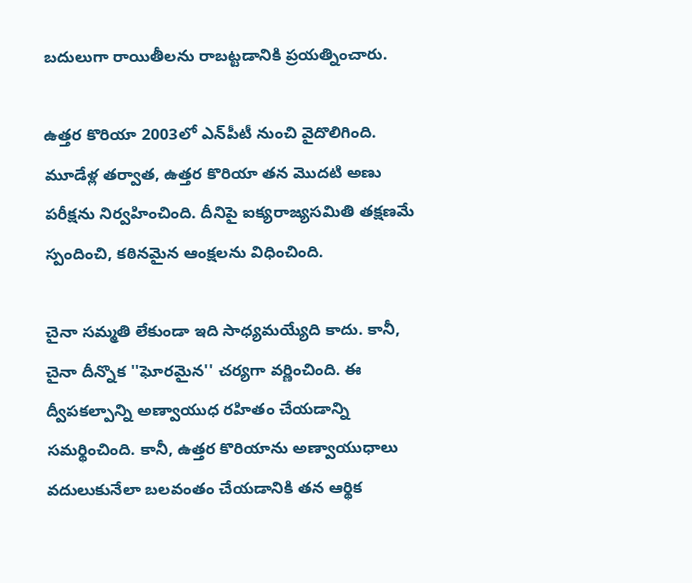బదులుగా రాయితీలను రాబట్టడానికి ప్రయత్నించారు.

ఉత్తర కొరియా 2003లో ఎన్‌పీటీ నుంచి వైదొలిగింది. మూడేళ్ల తర్వాత, ఉత్తర కొరియా తన మొదటి అణు పరీక్షను నిర్వహించింది. దీనిపై ఐక్యరాజ్యసమితి తక్షణమే స్పందించి, కఠినమైన ఆంక్షలను విధించింది.

చైనా సమ్మతి లేకుండా ఇది సాధ్యమయ్యేది కాదు. కానీ, చైనా దీన్నొక ''ఘోరమైన'' చర్యగా వర్ణించింది. ఈ ద్వీపకల్పాన్ని అణ్వాయుధ రహితం చేయడాన్ని సమర్థించింది. కానీ, ఉత్తర కొరియాను అణ్వాయుధాలు వదులుకునేలా బలవంతం చేయడానికి తన ఆర్థిక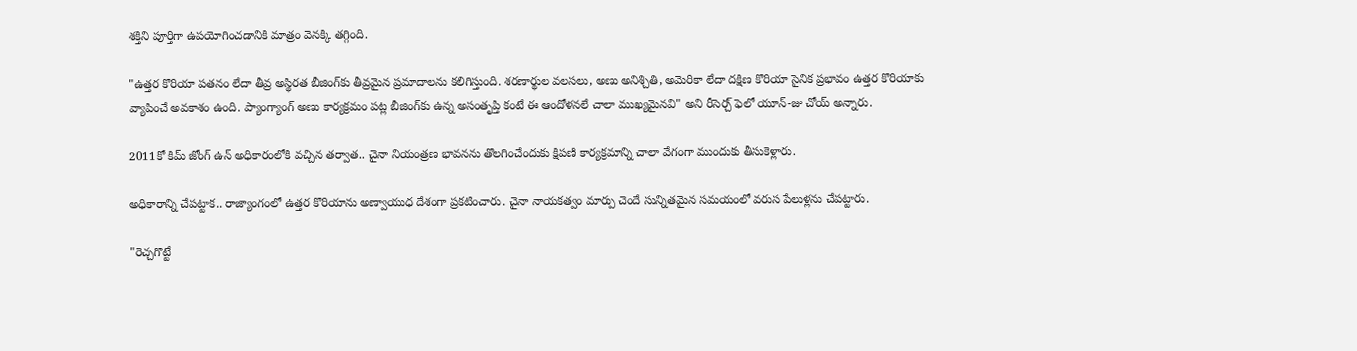శక్తిని పూర్తిగా ఉపయోగించడానికి మాత్రం వెనక్కి తగ్గింది.

"ఉత్తర కొరియా పతనం లేదా తీవ్ర అస్థిరత బీజింగ్‌కు తీవ్రమైన ప్రమాదాలను కలిగిస్తుంది. శరణార్థుల వలసలు, అణు అనిశ్చితి, అమెరికా లేదా దక్షిణ కొరియా సైనిక ప్రభావం ఉత్తర కొరియాకు వ్యాపించే అవకాశం ఉంది. ప్యాంగ్యాంగ్ అణు కార్యక్రమం పట్ల బీజింగ్‌కు ఉన్న అసంతృప్తి కంటే ఈ ఆందోళనలే చాలా ముఖ్యమైనవి" అని రీసెర్చ్ ఫెలో యూన్-జు చోయ్ అన్నారు.

2011కో కిమ్‌ జోంగ్‌ ఉన్‌ అధికారంలోకి వచ్చిన తర్వాత.. చైనా నియంత్రణ భావనను తొలగించేందుకు క్షిపణి కార్యక్రమాన్ని చాలా వేగంగా ముందుకు తీసుకెళ్లారు.

అధికారాన్ని చేపట్టాక.. రాజ్యాంగంలో ఉత్తర కొరియాను అణ్వాయుధ దేశంగా ప్రకటించారు. చైనా నాయకత్వం మార్పు చెందే సున్నితమైన సమయంలో వరుస పేలుళ్లను చేపట్టారు.

"రెచ్చగొట్టే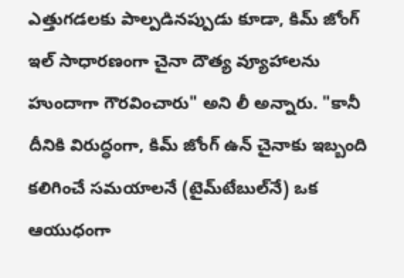ఎత్తుగడలకు పాల్పడినప్పుడు కూడా, కిమ్ జోంగ్ ఇల్ సాధారణంగా చైనా దౌత్య వ్యూహాలను హుందాగా గౌరవించారు" అని లీ అన్నారు. "కానీ దీనికి విరుద్ధంగా, కిమ్‌ జోంగ్‌ ఉన్‌ చైనాకు ఇబ్బంది కలిగించే సమయాలనే (టైమ్‌టేబుల్‌నే) ఒక ఆయుధంగా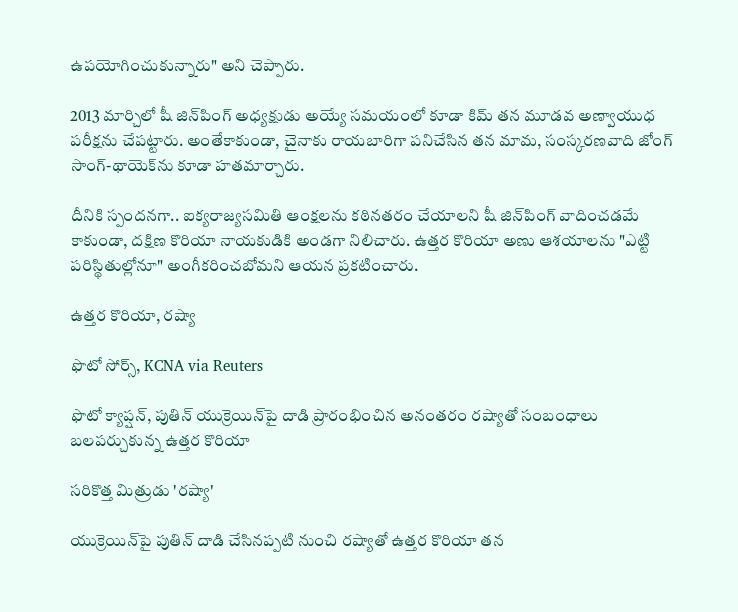ఉపయోగించుకున్నారు" అని చెప్పారు.

2013 మార్చిలో షీ జిన్‌పింగ్ అధ్యక్షుడు అయ్యే సమయంలో కూడా కిమ్ తన మూడవ అణ్వాయుధ పరీక్షను చేపట్టారు. అంతేకాకుండా, చైనాకు రాయబారిగా పనిచేసిన తన మామ, సంస్కరణవాది జోంగ్ సాంగ్-థాయెక్‌ను కూడా హతమార్చారు.

దీనికి స్పందనగా.. ఐక్యరాజ్యసమితి ఆంక్షలను కఠినతరం చేయాలని షీ జిన్‌పింగ్ వాదించడమే కాకుండా, దక్షిణ కొరియా నాయకుడికి అండగా నిలిచారు. ఉత్తర కొరియా అణు ఆశయాలను "ఎట్టి పరిస్థితుల్లోనూ" అంగీకరించబోమని ఆయన ప్రకటించారు.

ఉత్తర కొరియా, రష్యా

ఫొటో సోర్స్, KCNA via Reuters

ఫొటో క్యాప్షన్, పుతిన్ యుక్రెయిన్‌పై దాడి ప్రారంభించిన అనంతరం రష్యాతో సంబంధాలు బలపర్చుకున్న ఉత్తర కొరియా

సరికొత్త మిత్రుడు 'రష్యా'

యుక్రెయిన్‌పై పుతిన్ దాడి చేసినప్పటి నుంచి రష్యాతో ఉత్తర కొరియా తన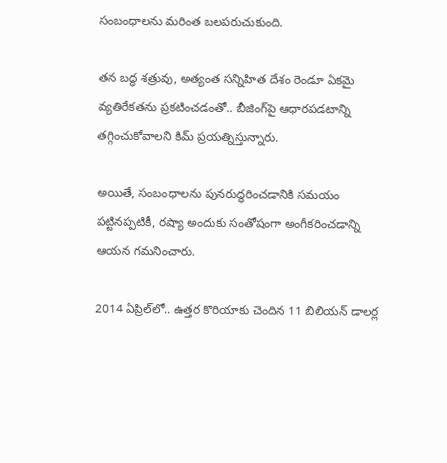సంబంధాలను మరింత బలపరుచుకుంది.

తన బద్ధ శత్రువు, అత్యంత సన్నిహిత దేశం రెండూ ఏకమై వ్యతిరేకతను ప్రకటించడంతో.. బీజింగ్‌పై ఆధారపడటాన్ని తగ్గించుకోవాలని కిమ్ ప్రయత్నిస్తున్నారు.

అయితే, సంబంధాలను పునరుద్ధరించడానికి సమయం పట్టినప్పటికీ, రష్యా అందుకు సంతోషంగా అంగీకరించడాన్ని ఆయన గమనించారు.

2014 ఏప్రిల్‌లో.. ఉత్తర కొరియాకు చెందిన 11 బిలియన్ డాలర్ల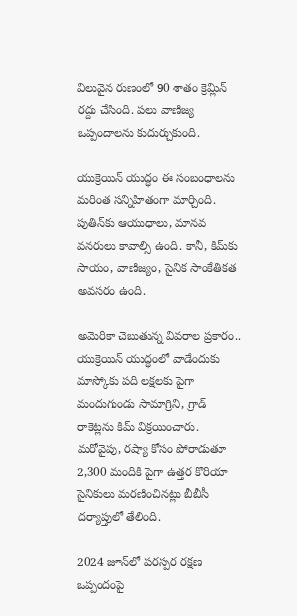విలువైన రుణంలో 90 శాతం క్రెమ్లిన్ రద్దు చేసింది. పలు వాణిజ్య ఒప్పందాలను కుదుర్చుకుంది.

యుక్రెయిన్ యుద్ధం ఈ సంబంధాలను మరింత సన్నిహితంగా మార్చింది. పుతిన్‌కు ఆయుధాలు, మానవ వనరులు కావాల్సి ఉంది. కానీ, కిమ్‌కు సాయం, వాణిజ్యం, సైనిక సాంకేతికత అవసరం ఉంది.

అమెరికా చెబుతున్న వివరాల ప్రకారం.. యుక్రెయిన్‌ యుద్ధంలో వాడేందుకు మాస్కోకు పది లక్షలకు పైగా మందుగుండు సామాగ్రిని, గ్రాడ్ రాకెట్లను కిమ్ విక్రయించారు. మరోవైపు, రష్యా కోసం పోరాడుతూ 2,300 మందికి పైగా ఉత్తర కొరియా సైనికులు మరణించినట్లు బీబీసీ దర్యాప్తులో తేలింది.

2024 జూన్‌లో పరస్పర రక్షణ ఒప్పందంపై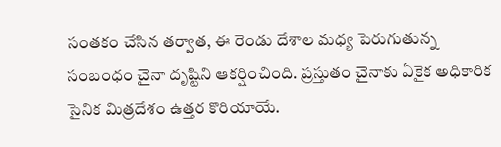సంతకం చేసిన తర్వాత, ఈ రెండు దేశాల మధ్య పెరుగుతున్న సంబంధం చైనా దృష్టిని ఆకర్షించింది. ప్రస్తుతం చైనాకు ఏకైక అధికారిక సైనిక మిత్రదేశం ఉత్తర కొరియాయే.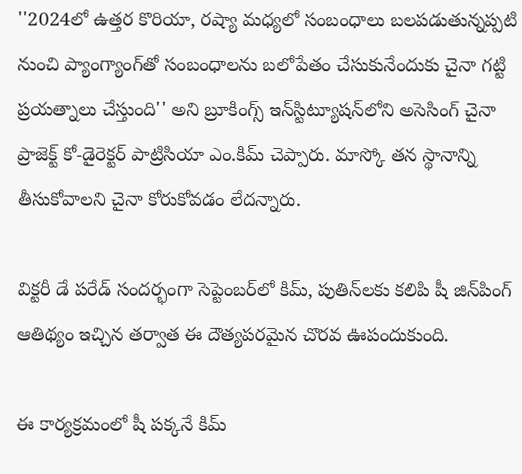''2024లో ఉత్తర కొరియా, రష్యా మధ్యలో సంబంధాలు బలపడుతున్నప్పటి నుంచి ప్యాంగ్యాంగ్‌తో సంబంధాలను బలోపేతం చేసుకునేందుకు చైనా గట్టి ప్రయత్నాలు చేస్తుంది'' అని బ్రూకింగ్స్ ఇన్‌స్టిట్యూషన్‌లోని అసెసింగ్ చైనా ప్రాజెక్ట్ కో-డైరెక్టర్ పాట్రిసియా ఎం.కిమ్ చెప్పారు. మాస్కో తన స్థానాన్ని తీసుకోవాలని చైనా కోరుకోవడం లేదన్నారు.

విక్టరీ డే పరేడ్ సందర్భంగా సెప్టెంబర్‌లో కిమ్, పుతిన్‌లకు కలిపి షీ జిన్‌పింగ్ ఆతిథ్యం ఇచ్చిన తర్వాత ఈ దౌత్యపరమైన చొరవ ఊపందుకుంది.

ఈ కార్యక్రమంలో షీ పక్కనే కిమ్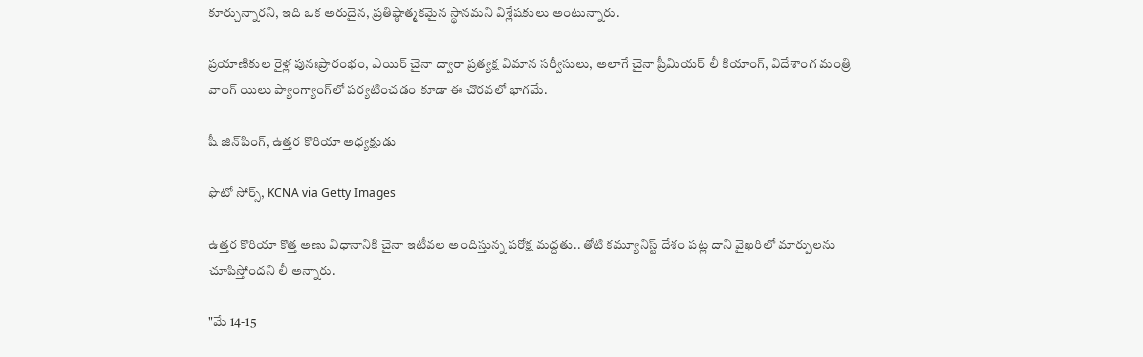కూర్చున్నారని, ఇది ఒక అరుదైన, ప్రతిష్ఠాత్మకమైన స్థానమని విశ్లేషకులు అంటున్నారు.

ప్రయాణికుల రైళ్ల పునఃప్రారంభం, ఎయిర్ చైనా ద్వారా ప్రత్యక్ష విమాన సర్వీసులు, అలాగే చైనా ప్రీమియర్ లీ కియాంగ్, విదేశాంగ మంత్రి వాంగ్ యిలు ప్యాంగ్యాంగ్‌లో పర్యటించడం కూడా ఈ చొరవలో భాగమే.

షీ జిన్‌పింగ్, ఉత్తర కొరియా అధ్యక్షుడు

ఫొటో సోర్స్, KCNA via Getty Images

ఉత్తర కొరియా కొత్త అణు విధానానికి చైనా ఇటీవల అందిస్తున్న పరోక్ష మద్దతు.. తోటి కమ్యూనిస్ట్ దేశం పట్ల దాని వైఖరిలో మార్పులను చూపిస్తోందని లీ అన్నారు.

"మే 14-15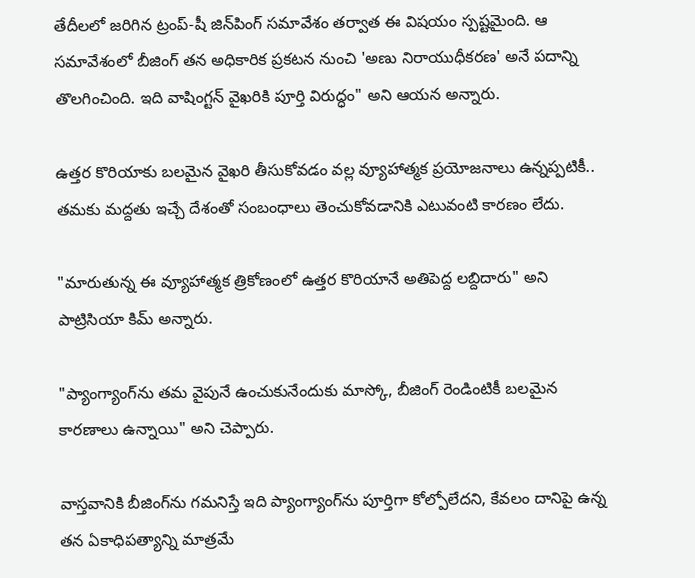తేదీలలో జరిగిన ట్రంప్-షీ జిన్‌పింగ్ సమావేశం తర్వాత ఈ విషయం స్పష్టమైంది. ఆ సమావేశంలో బీజింగ్ తన అధికారిక ప్రకటన నుంచి 'అణు నిరాయుధీకరణ' అనే పదాన్ని తొలగించింది. ఇది వాషింగ్టన్ వైఖరికి పూర్తి విరుద్ధం" అని ఆయన అన్నారు.

ఉత్తర కొరియాకు బలమైన వైఖరి తీసుకోవడం వల్ల వ్యూహాత్మక ప్రయోజనాలు ఉన్నప్పటికీ.. తమకు మద్దతు ఇచ్చే దేశంతో సంబంధాలు తెంచుకోవడానికి ఎటువంటి కారణం లేదు.

"మారుతున్న ఈ వ్యూహాత్మక త్రికోణంలో ఉత్తర కొరియానే అతిపెద్ద లబ్దిదారు" అని పాట్రిసియా కిమ్ అన్నారు.

"ప్యాంగ్యాంగ్‌ను తమ వైపునే ఉంచుకునేందుకు మాస్కో, బీజింగ్ రెండింటికీ బలమైన కారణాలు ఉన్నాయి" అని చెప్పారు.

వాస్తవానికి బీజింగ్‌ను గమనిస్తే ఇది ప్యాంగ్యాంగ్‌ను పూర్తిగా కోల్పోలేదని, కేవలం దానిపై ఉన్న తన ఏకాధిపత్యాన్ని మాత్రమే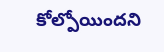కోల్పోయిందని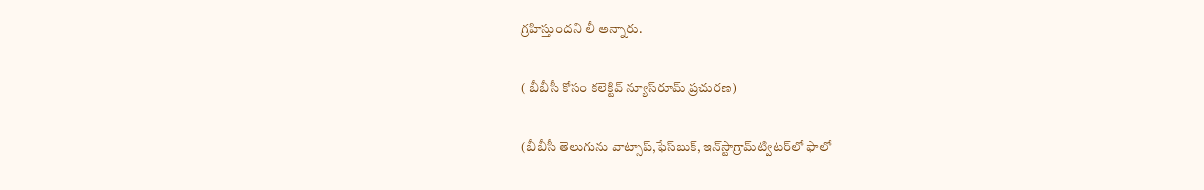గ్రహిస్తుందని లీ అన్నారు.

( బీబీసీ కోసం కలెక్టివ్ న్యూస్‌రూమ్ ప్రచురణ)

(బీబీసీ తెలుగును వాట్సాప్‌,ఫేస్‌బుక్, ఇన్‌స్టాగ్రామ్‌ట్విటర్‌లో ఫాలో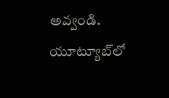అవ్వండి. యూట్యూబ్‌లో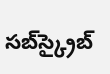సబ్‌స్క్రైబ్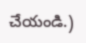చేయండి.)